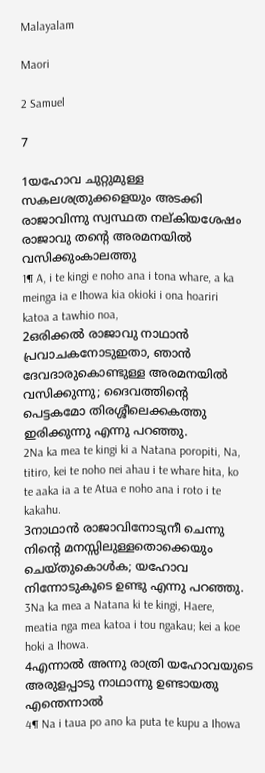Malayalam

Maori

2 Samuel

7

1യഹോവ ചുറ്റുമുള്ള സകലശത്രുക്കളെയും അടക്കി രാജാവിന്നു സ്വസ്ഥത നല്കിയശേഷം രാജാവു തന്റെ അരമനയില്‍ വസിക്കുംകാലത്തു
1¶ A, i te kingi e noho ana i tona whare, a ka meinga ia e Ihowa kia okioki i ona hoariri katoa a tawhio noa,
2ഒരിക്കല്‍ രാജാവു നാഥാന്‍ പ്രവാചകനോടുഇതാ, ഞാന്‍ ദേവദാരുകൊണ്ടുള്ള അരമനയില്‍ വസിക്കുന്നു; ദൈവത്തിന്റെ പെട്ടകമോ തിരശ്ശീലെക്കകത്തു ഇരിക്കുന്നു എന്നു പറഞ്ഞു.
2Na ka mea te kingi ki a Natana poropiti, Na, titiro, kei te noho nei ahau i te whare hita, ko te aaka ia a te Atua e noho ana i roto i te kakahu.
3നാഥാന്‍ രാജാവിനോടുനീ ചെന്നു നിന്റെ മനസ്സിലുള്ളതൊക്കെയും ചെയ്തുകൊള്‍ക; യഹോവ നിന്നോടുകൂടെ ഉണ്ടു എന്നു പറഞ്ഞു.
3Na ka mea a Natana ki te kingi, Haere, meatia nga mea katoa i tou ngakau; kei a koe hoki a Ihowa.
4എന്നാല്‍ അന്നു രാത്രി യഹോവയുടെ അരുളപ്പാടു നാഥാന്നു ഉണ്ടായതു എന്തെന്നാല്‍
4¶ Na i taua po ano ka puta te kupu a Ihowa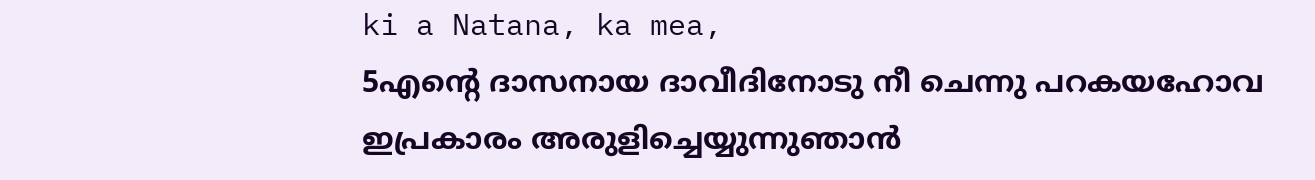ki a Natana, ka mea,
5എന്റെ ദാസനായ ദാവീദിനോടു നീ ചെന്നു പറകയഹോവ ഇപ്രകാരം അരുളിച്ചെയ്യുന്നുഞാന്‍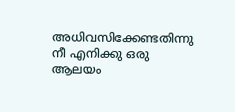അധിവസിക്കേണ്ടതിന്നു നീ എനിക്കു ഒരു ആലയം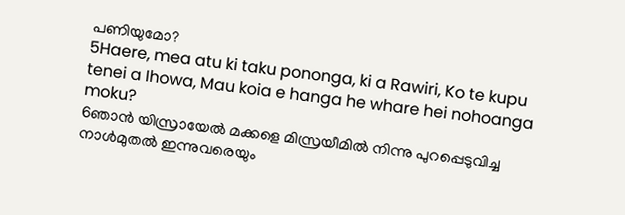പണിയുമോ?
5Haere, mea atu ki taku pononga, ki a Rawiri, Ko te kupu tenei a Ihowa, Mau koia e hanga he whare hei nohoanga moku?
6ഞാന്‍ യിസ്രായേല്‍ മക്കളെ മിസ്രയീമില്‍ നിന്നു പുറപ്പെടുവിച്ച നാള്‍മുതല്‍ ഇന്നുവരെയും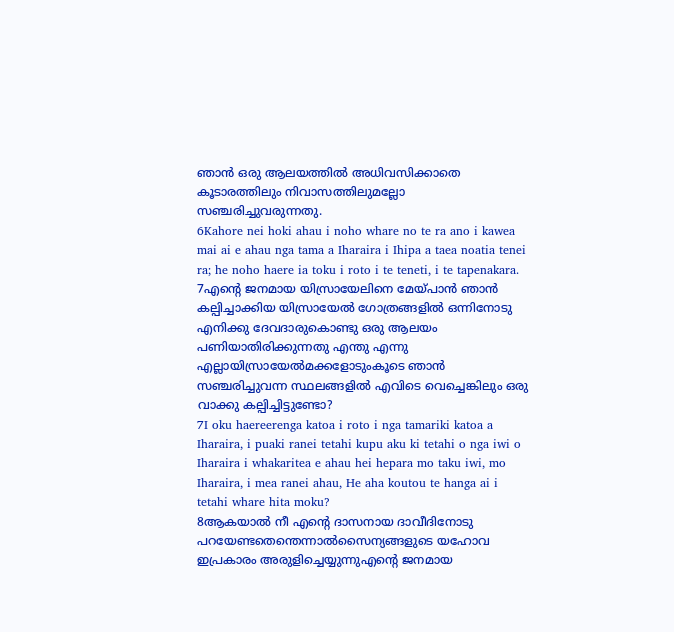ഞാന്‍ ഒരു ആലയത്തില്‍ അധിവസിക്കാതെ കൂടാരത്തിലും നിവാസത്തിലുമല്ലോ സഞ്ചരിച്ചുവരുന്നതു.
6Kahore nei hoki ahau i noho whare no te ra ano i kawea mai ai e ahau nga tama a Iharaira i Ihipa a taea noatia tenei ra; he noho haere ia toku i roto i te teneti, i te tapenakara.
7എന്റെ ജനമായ യിസ്രായേലിനെ മേയ്പാന്‍ ഞാന്‍ കല്പിച്ചാക്കിയ യിസ്രായേല്‍ ഗോത്രങ്ങളില്‍ ഒന്നിനോടു എനിക്കു ദേവദാരുകൊണ്ടു ഒരു ആലയം പണിയാതിരിക്കുന്നതു എന്തു എന്നു എല്ലായിസ്രായേല്‍മക്കളോടുംകൂടെ ഞാന്‍ സഞ്ചരിച്ചുവന്ന സ്ഥലങ്ങളില്‍ എവിടെ വെച്ചെങ്കിലും ഒരു വാക്കു കല്പിച്ചിട്ടുണ്ടോ?
7I oku haereerenga katoa i roto i nga tamariki katoa a Iharaira, i puaki ranei tetahi kupu aku ki tetahi o nga iwi o Iharaira i whakaritea e ahau hei hepara mo taku iwi, mo Iharaira, i mea ranei ahau, He aha koutou te hanga ai i tetahi whare hita moku?
8ആകയാല്‍ നീ എന്റെ ദാസനായ ദാവീദിനോടു പറയേണ്ടതെന്തെന്നാല്‍സൈന്യങ്ങളുടെ യഹോവ ഇപ്രകാരം അരുളിച്ചെയ്യുന്നുഎന്റെ ജനമായ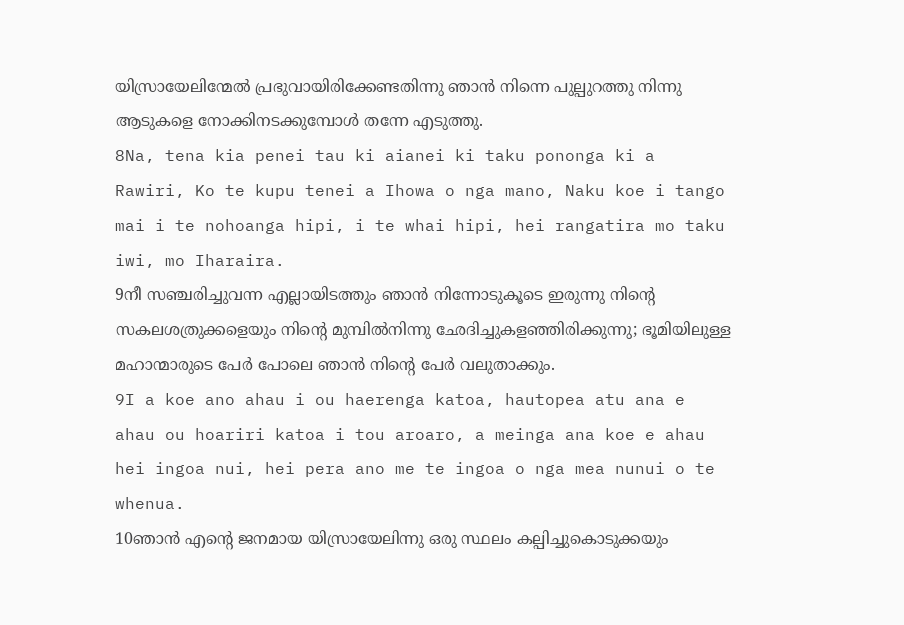യിസ്രായേലിന്മേല്‍ പ്രഭുവായിരിക്കേണ്ടതിന്നു ഞാന്‍ നിന്നെ പുല്പുറത്തു നിന്നു ആടുകളെ നോക്കിനടക്കുമ്പോള്‍ തന്നേ എടുത്തു.
8Na, tena kia penei tau ki aianei ki taku pononga ki a Rawiri, Ko te kupu tenei a Ihowa o nga mano, Naku koe i tango mai i te nohoanga hipi, i te whai hipi, hei rangatira mo taku iwi, mo Iharaira.
9നീ സഞ്ചരിച്ചുവന്ന എല്ലായിടത്തും ഞാന്‍ നിന്നോടുകൂടെ ഇരുന്നു നിന്റെ സകലശത്രുക്കളെയും നിന്റെ മുമ്പില്‍നിന്നു ഛേദിച്ചുകളഞ്ഞിരിക്കുന്നു; ഭൂമിയിലുള്ള മഹാന്മാരുടെ പേര്‍ പോലെ ഞാന്‍ നിന്റെ പേര്‍ വലുതാക്കും.
9I a koe ano ahau i ou haerenga katoa, hautopea atu ana e ahau ou hoariri katoa i tou aroaro, a meinga ana koe e ahau hei ingoa nui, hei pera ano me te ingoa o nga mea nunui o te whenua.
10ഞാന്‍ എന്റെ ജനമായ യിസ്രായേലിന്നു ഒരു സ്ഥലം കല്പിച്ചുകൊടുക്കയും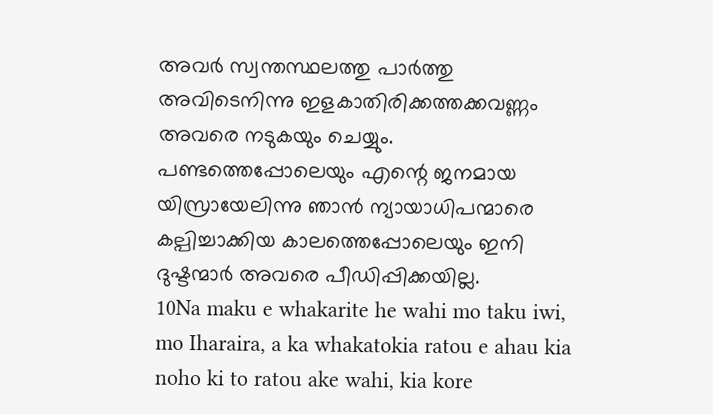അവര്‍ സ്വന്തസ്ഥലത്തു പാര്‍ത്തു അവിടെനിന്നു ഇളകാതിരിക്കത്തക്കവണ്ണം അവരെ നടുകയും ചെയ്യും. പണ്ടത്തെപ്പോലെയും എന്റെ ജനമായ യിസ്രായേലിന്നു ഞാന്‍ ന്യായാധിപന്മാരെ കല്പിച്ചാക്കിയ കാലത്തെപ്പോലെയും ഇനി ദുഷ്ടന്മാര്‍ അവരെ പീഡിപ്പിക്കയില്ല.
10Na maku e whakarite he wahi mo taku iwi, mo Iharaira, a ka whakatokia ratou e ahau kia noho ki to ratou ake wahi, kia kore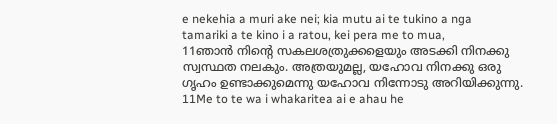e nekehia a muri ake nei; kia mutu ai te tukino a nga tamariki a te kino i a ratou, kei pera me to mua,
11ഞാന്‍ നിന്റെ സകലശത്രുക്കളെയും അടക്കി നിനക്കു സ്വസ്ഥത നലകും. അത്രയുമല്ല, യഹോവ നിനക്കു ഒരു ഗൃഹം ഉണ്ടാക്കുമെന്നു യഹോവ നിന്നോടു അറിയിക്കുന്നു.
11Me to te wa i whakaritea ai e ahau he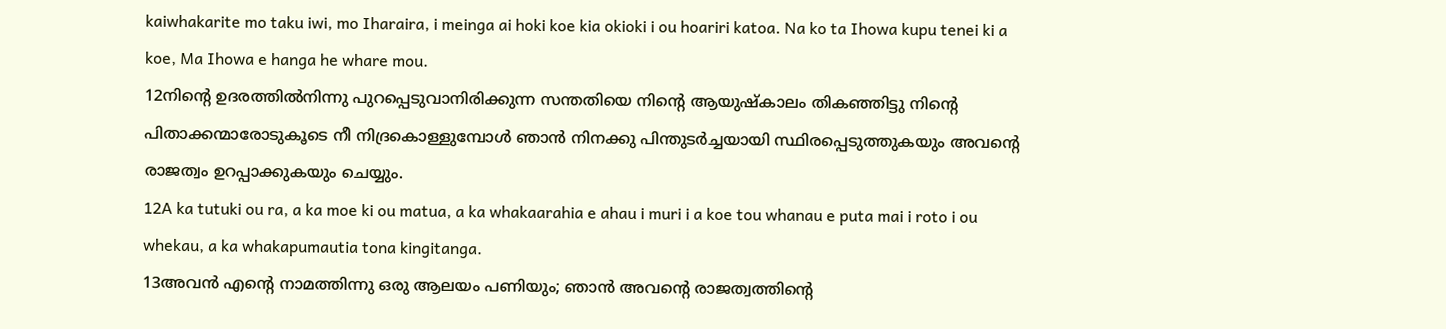kaiwhakarite mo taku iwi, mo Iharaira, i meinga ai hoki koe kia okioki i ou hoariri katoa. Na ko ta Ihowa kupu tenei ki a koe, Ma Ihowa e hanga he whare mou.
12നിന്റെ ഉദരത്തില്‍നിന്നു പുറപ്പെടുവാനിരിക്കുന്ന സന്തതിയെ നിന്റെ ആയുഷ്കാലം തികഞ്ഞിട്ടു നിന്റെ പിതാക്കന്മാരോടുകൂടെ നീ നിദ്രകൊള്ളുമ്പോള്‍ ഞാന്‍ നിനക്കു പിന്തുടര്‍ച്ചയായി സ്ഥിരപ്പെടുത്തുകയും അവന്റെ രാജത്വം ഉറപ്പാക്കുകയും ചെയ്യും.
12A ka tutuki ou ra, a ka moe ki ou matua, a ka whakaarahia e ahau i muri i a koe tou whanau e puta mai i roto i ou whekau, a ka whakapumautia tona kingitanga.
13അവന്‍ എന്റെ നാമത്തിന്നു ഒരു ആലയം പണിയും; ഞാന്‍ അവന്റെ രാജത്വത്തിന്റെ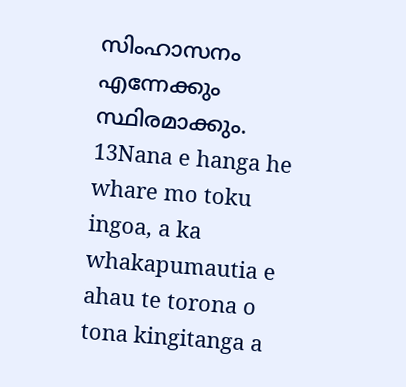സിംഹാസനം എന്നേക്കും സ്ഥിരമാക്കും.
13Nana e hanga he whare mo toku ingoa, a ka whakapumautia e ahau te torona o tona kingitanga a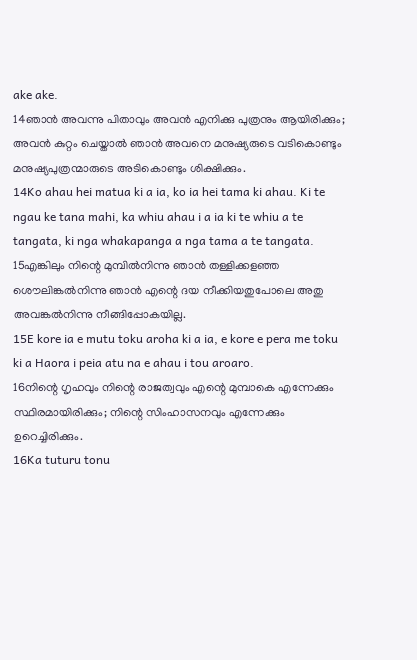ake ake.
14ഞാന്‍ അവന്നു പിതാവും അവന്‍ എനിക്കു പുത്രനും ആയിരിക്കും; അവന്‍ കുറ്റം ചെയ്താല്‍ ഞാന്‍ അവനെ മനുഷ്യരുടെ വടികൊണ്ടും മനുഷ്യപുത്രന്മാരുടെ അടികൊണ്ടും ശിക്ഷിക്കും.
14Ko ahau hei matua ki a ia, ko ia hei tama ki ahau. Ki te ngau ke tana mahi, ka whiu ahau i a ia ki te whiu a te tangata, ki nga whakapanga a nga tama a te tangata.
15എങ്കിലും നിന്റെ മുമ്പില്‍നിന്നു ഞാന്‍ തള്ളിക്കളഞ്ഞ ശൌലിങ്കല്‍നിന്നു ഞാന്‍ എന്റെ ദയ നീക്കിയതുപോലെ അതു അവങ്കല്‍നിന്നു നീങ്ങിപ്പോകയില്ല.
15E kore ia e mutu toku aroha ki a ia, e kore e pera me toku ki a Haora i peia atu na e ahau i tou aroaro.
16നിന്റെ ഗൃഹവും നിന്റെ രാജത്വവും എന്റെ മുമ്പാകെ എന്നേക്കും സ്ഥിരമായിരിക്കും; നിന്റെ സിംഹാസനവും എന്നേക്കും ഉറെച്ചിരിക്കും.
16Ka tuturu tonu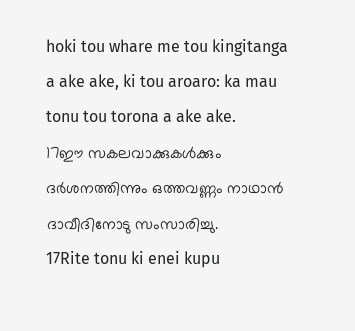hoki tou whare me tou kingitanga a ake ake, ki tou aroaro: ka mau tonu tou torona a ake ake.
17ഈ സകലവാക്കുകള്‍ക്കും ദര്‍ശനത്തിന്നും ഒത്തവണ്ണം നാഥാന്‍ ദാവീദിനോടു സംസാരിച്ചു.
17Rite tonu ki enei kupu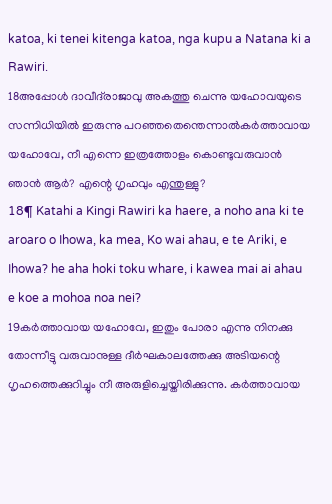katoa, ki tenei kitenga katoa, nga kupu a Natana ki a Rawiri.
18അപ്പോള്‍ ദാവീദ്‍രാജാവു അകത്തു ചെന്നു യഹോവയുടെ സന്നിധിയില്‍ ഇരുന്നു പറഞ്ഞതെന്തെന്നാല്‍കര്‍ത്താവായ യഹോവേ, നീ എന്നെ ഇത്രത്തോളം കൊണ്ടുവരുവാന്‍ ഞാന്‍ ആര്‍? എന്റെ ഗൃഹവും എന്തുള്ളു?
18¶ Katahi a Kingi Rawiri ka haere, a noho ana ki te aroaro o Ihowa, ka mea, Ko wai ahau, e te Ariki, e Ihowa? he aha hoki toku whare, i kawea mai ai ahau e koe a mohoa noa nei?
19കര്‍ത്താവായ യഹോവേ, ഇതും പോരാ എന്നു നിനക്കു തോന്നീട്ടു വരുവാനുള്ള ദീര്‍ഘകാലത്തേക്കു അടിയന്റെ ഗൃഹത്തെക്കുറിച്ചും നീ അരുളിച്ചെയ്തിരിക്കുന്നു. കര്‍ത്താവായ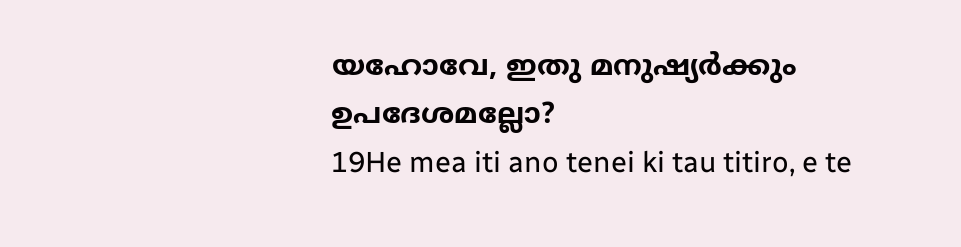യഹോവേ, ഇതു മനുഷ്യര്‍ക്കും ഉപദേശമല്ലോ?
19He mea iti ano tenei ki tau titiro, e te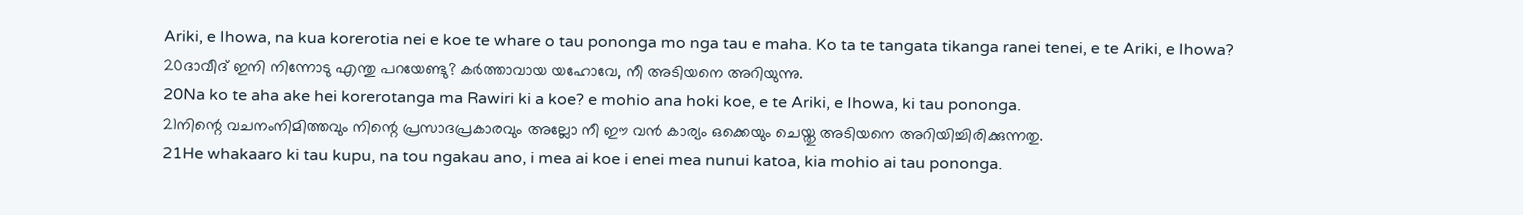Ariki, e Ihowa, na kua korerotia nei e koe te whare o tau pononga mo nga tau e maha. Ko ta te tangata tikanga ranei tenei, e te Ariki, e Ihowa?
20ദാവീദ് ഇനി നിന്നോടു എന്തു പറയേണ്ടു? കര്‍ത്താവായ യഹോവേ, നീ അടിയനെ അറിയുന്നു.
20Na ko te aha ake hei korerotanga ma Rawiri ki a koe? e mohio ana hoki koe, e te Ariki, e Ihowa, ki tau pononga.
21നിന്റെ വചനംനിമിത്തവും നിന്റെ പ്രസാദപ്രകാരവും അല്ലോ നീ ഈ വന്‍ കാര്യം ഒക്കെയും ചെയ്തു അടിയനെ അറിയിച്ചിരിക്കുന്നതു.
21He whakaaro ki tau kupu, na tou ngakau ano, i mea ai koe i enei mea nunui katoa, kia mohio ai tau pononga.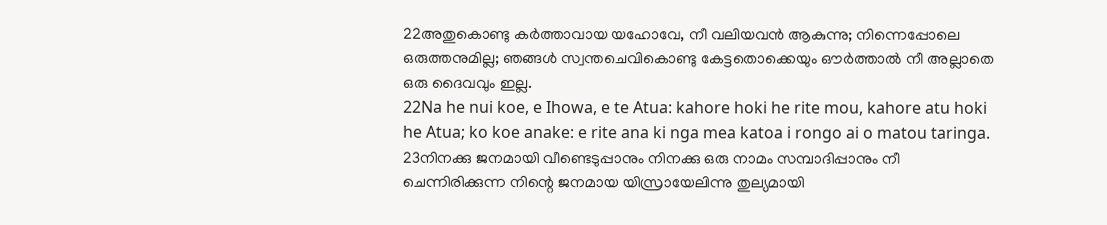22അതുകൊണ്ടു കര്‍ത്താവായ യഹോവേ, നീ വലിയവന്‍ ആകുന്നു; നിന്നെപ്പോലെ ഒരുത്തനുമില്ല; ഞങ്ങള്‍ സ്വന്തചെവികൊണ്ടു കേട്ടതൊക്കെയും ഔര്‍ത്താല്‍ നീ അല്ലാതെ ഒരു ദൈവവും ഇല്ല.
22Na he nui koe, e Ihowa, e te Atua: kahore hoki he rite mou, kahore atu hoki he Atua; ko koe anake: e rite ana ki nga mea katoa i rongo ai o matou taringa.
23നിനക്കു ജനമായി വീണ്ടെടുപ്പാനും നിനക്കു ഒരു നാമം സമ്പാദിപ്പാനും നീ ചെന്നിരിക്കുന്ന നിന്റെ ജനമായ യിസ്രായേലിന്നു തുല്യമായി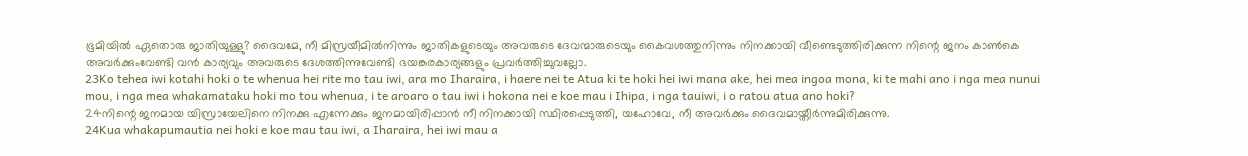ഭൂമിയില്‍ ഏതൊരു ജാതിയുള്ളു? ദൈവമേ, നീ മിസ്രയീമില്‍നിന്നും ജാതികളുടെയും അവരുടെ ദേവന്മാരുടെയും കൈവശത്തുനിന്നും നിനക്കായി വീണ്ടെടുത്തിരിക്കുന്ന നിന്റെ ജനം കാണ്‍കെ അവര്‍ക്കുംവേണ്ടി വന്‍ കാര്യവും അവരുടെ ദേശത്തിന്നുവേണ്ടി ഭയങ്കരകാര്യങ്ങളും പ്രവര്‍ത്തിച്ചുവല്ലോ.
23Ko tehea iwi kotahi hoki o te whenua hei rite mo tau iwi, ara mo Iharaira, i haere nei te Atua ki te hoki hei iwi mana ake, hei mea ingoa mona, ki te mahi ano i nga mea nunui mou, i nga mea whakamataku hoki mo tou whenua, i te aroaro o tau iwi i hokona nei e koe mau i Ihipa, i nga tauiwi, i o ratou atua ano hoki?
24നിന്റെ ജനമായ യിസ്രായേലിനെ നിനക്കു എന്നേക്കും ജനമായിരിപ്പാന്‍ നീ നിനക്കായി സ്ഥിരപ്പെടുത്തി, യഹോവേ, നീ അവര്‍ക്കും ദൈവമായ്തീര്‍ന്നുമിരിക്കുന്നു.
24Kua whakapumautia nei hoki e koe mau tau iwi, a Iharaira, hei iwi mau a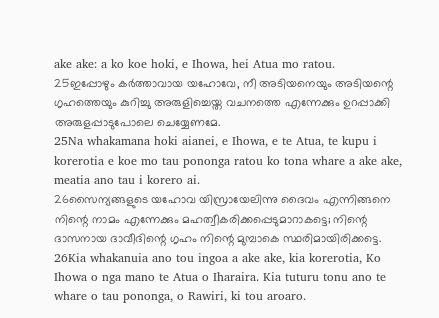ake ake: a ko koe hoki, e Ihowa, hei Atua mo ratou.
25ഇപ്പോഴും കര്‍ത്താവായ യഹോവേ, നീ അടിയനെയും അടിയന്റെ ഗൃഹത്തെയും കുറിച്ചു അരുളിച്ചെയ്ത വചനത്തെ എന്നേക്കും ഉറപ്പാക്കി അരുളപ്പാടുപോലെ ചെയ്യേണമേ.
25Na whakamana hoki aianei, e Ihowa, e te Atua, te kupu i korerotia e koe mo tau pononga ratou ko tona whare a ake ake, meatia ano tau i korero ai.
26സൈന്യങ്ങളുടെ യഹോവ യിസ്രായേലിന്നു ദൈവം എന്നിങ്ങനെ നിന്റെ നാമം എന്നേക്കും മഹത്വീകരിക്കപ്പെടുമാറാകട്ടെ; നിന്റെ ദാസനായ ദാവീദിന്റെ ഗൃഹം നിന്റെ മുമ്പാകെ സ്ഥരിമായിരിക്കട്ടെ.
26Kia whakanuia ano tou ingoa a ake ake, kia korerotia, Ko Ihowa o nga mano te Atua o Iharaira. Kia tuturu tonu ano te whare o tau pononga, o Rawiri, ki tou aroaro.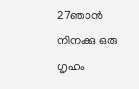27ഞാന്‍ നിനക്കു ഒരു ഗൃഹം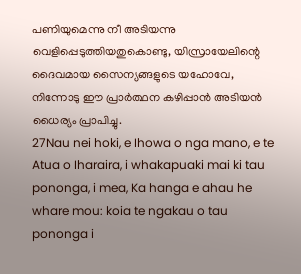പണിയുമെന്നു നീ അടിയന്നു വെളിപ്പെടുത്തിയതുകൊണ്ടു, യിസ്രായേലിന്റെ ദൈവമായ സൈന്യങ്ങളുടെ യഹോവേ, നിന്നോടു ഈ പ്രാര്‍ത്ഥന കഴിപ്പാന്‍ അടിയന്‍ ധൈര്യം പ്രാപിച്ചു.
27Nau nei hoki, e Ihowa o nga mano, e te Atua o Iharaira, i whakapuaki mai ki tau pononga, i mea, Ka hanga e ahau he whare mou: koia te ngakau o tau pononga i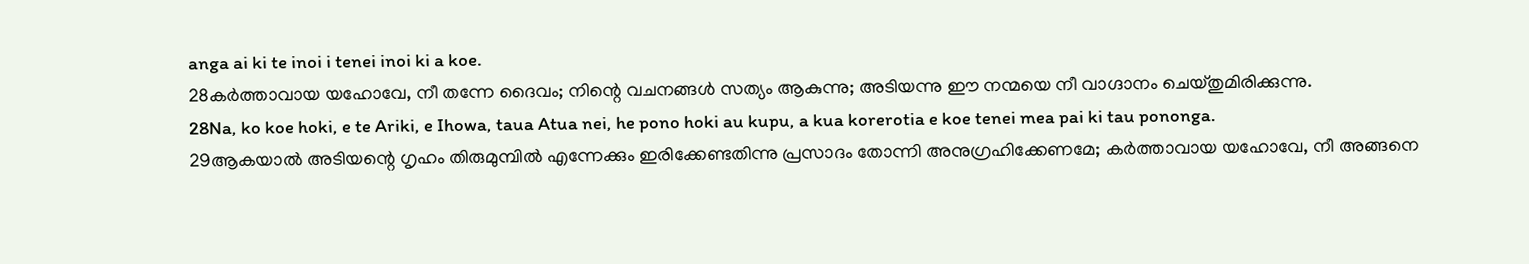anga ai ki te inoi i tenei inoi ki a koe.
28കര്‍ത്താവായ യഹോവേ, നീ തന്നേ ദൈവം; നിന്റെ വചനങ്ങള്‍ സത്യം ആകുന്നു; അടിയന്നു ഈ നന്മയെ നീ വാഗ്ദാനം ചെയ്തുമിരിക്കുന്നു.
28Na, ko koe hoki, e te Ariki, e Ihowa, taua Atua nei, he pono hoki au kupu, a kua korerotia e koe tenei mea pai ki tau pononga.
29ആകയാല്‍ അടിയന്റെ ഗൃഹം തിരുമുമ്പില്‍ എന്നേക്കും ഇരിക്കേണ്ടതിന്നു പ്രസാദം തോന്നി അനുഗ്രഹിക്കേണമേ; കര്‍ത്താവായ യഹോവേ, നീ അങ്ങനെ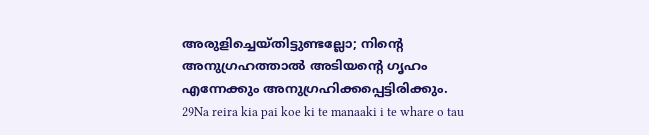അരുളിച്ചെയ്തിട്ടുണ്ടല്ലോ; നിന്റെ അനുഗ്രഹത്താല്‍ അടിയന്റെ ഗൃഹം എന്നേക്കും അനുഗ്രഹിക്കപ്പെട്ടിരിക്കും.
29Na reira kia pai koe ki te manaaki i te whare o tau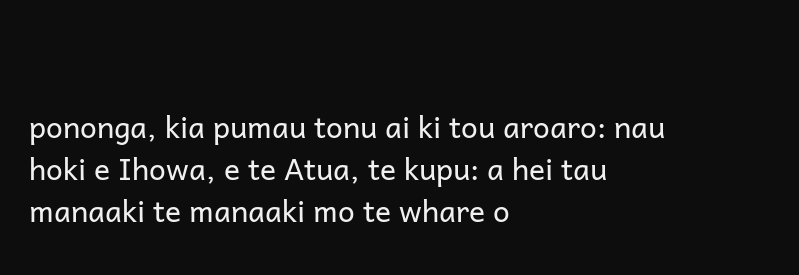pononga, kia pumau tonu ai ki tou aroaro: nau hoki e Ihowa, e te Atua, te kupu: a hei tau manaaki te manaaki mo te whare o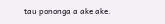tau pononga a ake ake.